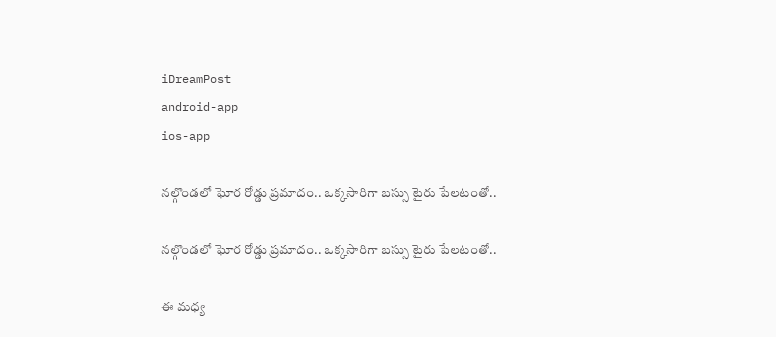iDreamPost
android-app
ios-app

నల్గొండలో ఘోర రోడ్డు ప్రమాదం.. ఒ‍క్కసారిగా బస్సు టైరు పేలటంతో..

నల్గొండలో ఘోర రోడ్డు ప్రమాదం.. ఒ‍క్కసారిగా బస్సు టైరు పేలటంతో..

ఈ మధ్య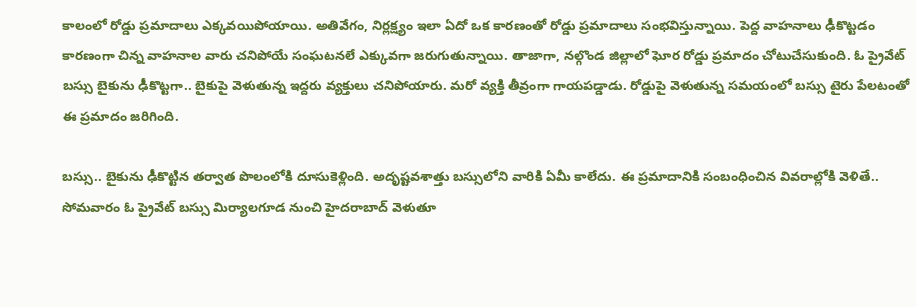కాలంలో రోడ్డు ప్రమాదాలు ఎక్కవయిపోయాయి. అతివేగం, నిర్లక్ష్యం ఇలా ఏదో ఒక కారణంతో రోడ్డు ప్రమాదాలు సంభవిస్తున్నాయి. పెద్ద వాహనాలు ఢీకొట్టడం కారణంగా చిన్న వాహనాల వారు చనిపోయే సంఘటనలే ఎక్కువగా జరుగుతున్నాయి. తాజాగా, నల్గొండ జిల్లాలో ఘోర రోడ్డు ప్రమాదం చోటుచేసుకుంది. ఓ ప్రైవేట్‌ బస్సు బైకును ఢీకొట్టగా.. బైకుపై వెళుతున్న ఇద్దరు వ్యక్తులు చనిపోయారు. మరో వ్యక్తి తీవ్రంగా గాయపడ్డాడు. రోడ్డుపై వెళుతున్న సమయంలో బస్సు టైరు పేలటంతో ఈ ప్రమాదం జరిగింది.

బస్సు.. బైకును ఢీకొట్టిన తర్వాత పొలంలోకి దూసుకెళ్లింది. అదృష్టవశాత్తు బస్సులోని వారికి ఏమీ కాలేదు. ఈ ప్రమాదానికి సంబంధించిన వివరాల్లోకి వెళితే.. సోమవారం ఓ ప్రైవేట్‌ బస్సు మిర్యాలగూడ నుంచి హైదరాబాద్‌ వెళుతూ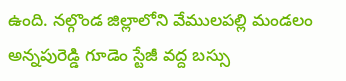ఉంది. నల్గొండ జిల్లాలోని వేములపల్లి మండలం అన్నపురెడ్డి గూడెం స్టేజీ వద్ద బస్సు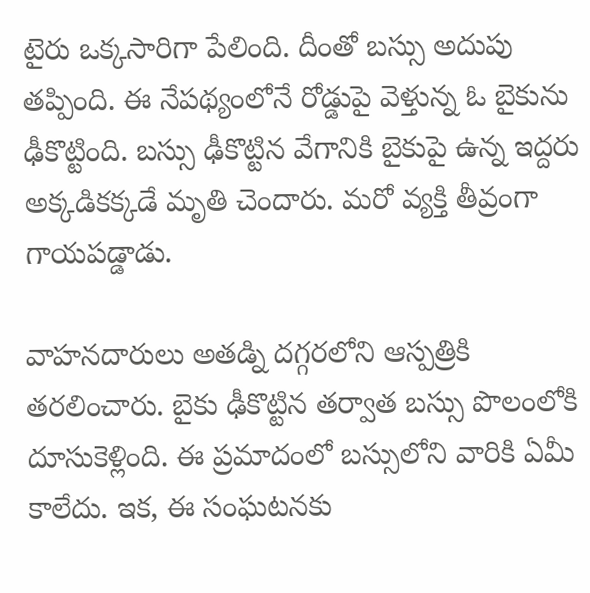టైరు ఒక్కసారిగా పేలింది. దీంతో బస్సు అదుపు తప్పింది. ఈ నేపథ్యంలోనే రోడ్డుపై వెళ్తున్న ఓ బైకును ఢీకొట్టింది. బస్సు ఢీకొట్టిన వేగానికి బైకుపై ఉన్న ఇద్దరు అక్కడికక్కడే మృతి చెందారు. మరో వ్యక్తి తీవ్రంగా గాయపడ్డాడు.

వాహనదారులు అతడ్ని దగ్గరలోని ఆస్పత్రికి తరలించారు. బైకు ఢీకొట్టిన తర్వాత బస్సు పొలంలోకి దూసుకెళ్లింది. ఈ ప్రమాదంలో బస్సులోని వారికి ఏమీ కాలేదు. ఇక, ఈ సంఘటనకు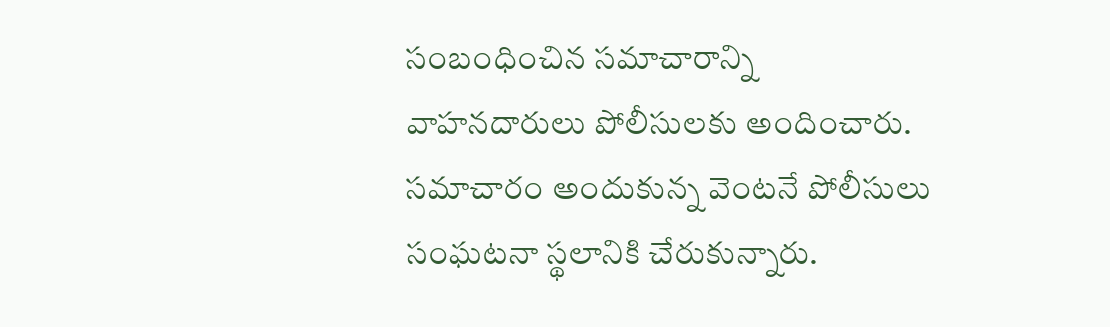సంబంధించిన సమాచారాన్ని వాహనదారులు పోలీసులకు అందించారు. సమాచారం అందుకున్న వెంటనే పోలీసులు సంఘటనా స్థలానికి చేరుకున్నారు.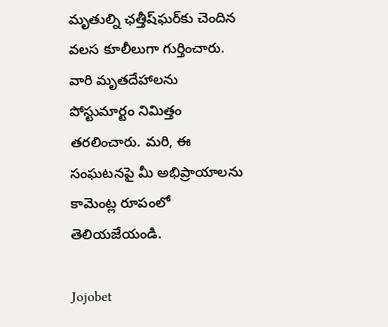మృతుల్ని ఛత్తీష్‌ఘర్‌కు చెందిన వలస కూలీలుగా గుర్తించారు. వారి మృతదేహాలను పోస్టుమార్టం నిమిత్తం తరలించారు. మరి, ఈ సంఘటనపై మీ అభిప్రాయాలను కామెంట్ల రూపంలో తెలియజేయండి.

Jojobet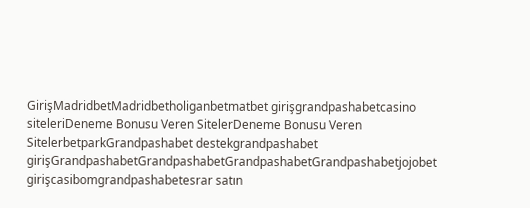GirişMadridbetMadridbetholiganbetmatbet girişgrandpashabetcasino siteleriDeneme Bonusu Veren SitelerDeneme Bonusu Veren SitelerbetparkGrandpashabet destekgrandpashabet girişGrandpashabetGrandpashabetGrandpashabetGrandpashabetjojobet girişcasibomgrandpashabetesrar satın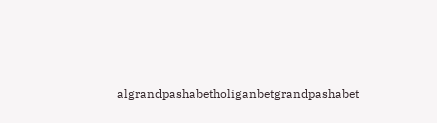algrandpashabetholiganbetgrandpashabet